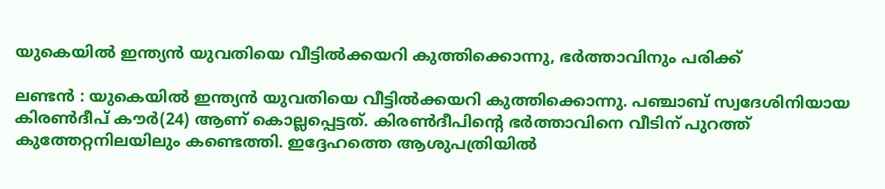യുകെയിൽ ഇന്ത്യൻ യുവതിയെ വീട്ടിൽക്കയറി കുത്തിക്കൊന്നു, ഭർത്താവിനും പരിക്ക്

ലണ്ടൻ : യുകെയിൽ ഇന്ത്യൻ യുവതിയെ വീട്ടിൽക്കയറി കുത്തിക്കൊന്നു. പഞ്ചാബ് സ്വദേശിനിയായ കിരൺദീപ് കൗർ(24) ആണ് കൊല്ലപ്പെട്ടത്. കിരൺദീപിന്റെ ഭർത്താവിനെ വീടിന് പുറത്ത് കുത്തേറ്റനിലയിലും കണ്ടെത്തി. ഇദ്ദേഹത്തെ ആശുപത്രിയിൽ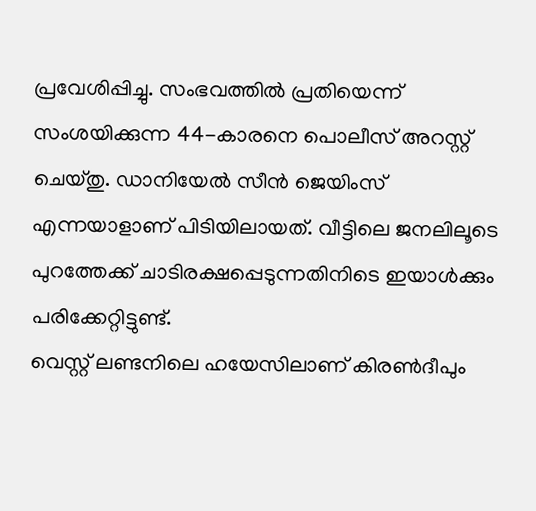പ്രവേശിപ്പിച്ചു. സംഭവത്തിൽ പ്രതിയെന്ന് സംശയിക്കുന്ന 44-കാരനെ പൊലീസ് അറസ്റ്റ് ചെയ്തു. ഡാനിയേൽ സീൻ ജെയിംസ് എന്നയാളാണ് പിടിയിലായത്. വീട്ടിലെ ജനലിലൂടെ പുറത്തേക്ക് ചാടിരക്ഷപ്പെടുന്നതിനിടെ ഇയാൾക്കും പരിക്കേറ്റിട്ടുണ്ട്.
വെസ്റ്റ് ലണ്ടനിലെ ഹയേസിലാണ് കിരൺദീപും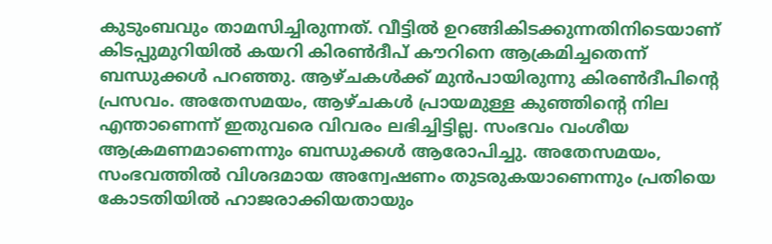കുടുംബവും താമസിച്ചിരുന്നത്. വീട്ടിൽ ഉറങ്ങികിടക്കുന്നതിനിടെയാണ് കിടപ്പുമുറിയിൽ കയറി കിരൺദീപ് കൗറിനെ ആക്രമിച്ചതെന്ന് ബന്ധുക്കൾ പറഞ്ഞു. ആഴ്ചകൾക്ക് മുൻപായിരുന്നു കിരൺദീപിന്റെ പ്രസവം. അതേസമയം, ആഴ്ചകൾ പ്രായമുള്ള കുഞ്ഞിന്റെ നില എന്താണെന്ന് ഇതുവരെ വിവരം ലഭിച്ചിട്ടില്ല. സംഭവം വംശീയ ആക്രമണമാണെന്നും ബന്ധുക്കൾ ആരോപിച്ചു. അതേസമയം, സംഭവത്തിൽ വിശദമായ അന്വേഷണം തുടരുകയാണെന്നും പ്രതിയെ കോടതിയിൽ ഹാജരാക്കിയതായും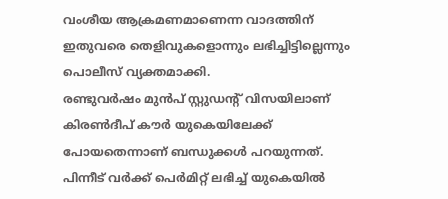വംശീയ ആക്രമണമാണെന്ന വാദത്തിന് ഇതുവരെ തെളിവുകളൊന്നും ലഭിച്ചിട്ടില്ലെന്നും പൊലീസ് വ്യക്തമാക്കി.
രണ്ടുവർഷം മുൻപ് സ്റ്റുഡന്റ് വിസയിലാണ് കിരൺദീപ് കൗർ യുകെയിലേക്ക് പോയതെന്നാണ് ബന്ധുക്കൾ പറയുന്നത്. പിന്നീട് വർക്ക് പെർമിറ്റ് ലഭിച്ച് യുകെയിൽ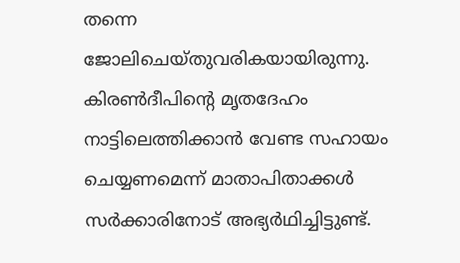തന്നെ ജോലിചെയ്തുവരികയായിരുന്നു. കിരൺദീപിന്റെ മൃതദേഹം നാട്ടിലെത്തിക്കാൻ വേണ്ട സഹായം ചെയ്യണമെന്ന് മാതാപിതാക്കൾ സർക്കാരിനോട് അഭ്യർഥിച്ചിട്ടുണ്ട്.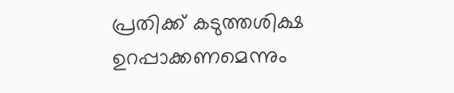പ്രതിക്ക് കടുത്തശിക്ഷ ഉറപ്പാക്കണമെന്നും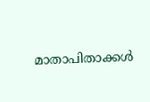മാതാപിതാക്കൾ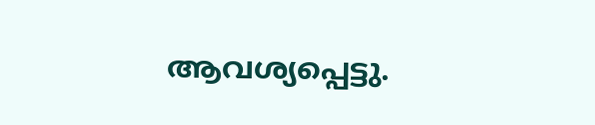ആവശ്യപ്പെട്ടു.